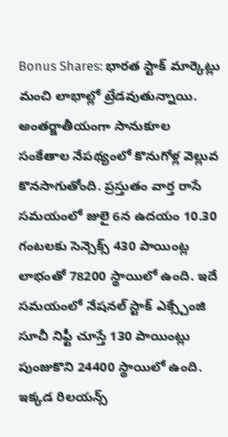Bonus Shares: భారత స్టాక్ మార్కెట్లు మంచి లాభాల్లో ట్రేడవుతున్నాయి. అంతర్జాతీయంగా సానుకూల సంకేతాల నేపథ్యంలో కొనుగోళ్ల వెల్లువ కొనసాగుతోంది. ప్రస్తుతం వార్త రాసే సమయంలో జులై 6న ఉదయం 10.30 గంటలకు సెన్సెక్స్ 430 పాయింట్ల లాభంతో 78200 స్థాయిలో ఉంది. ఇదే సమయంలో నేషనల్ స్టాక్ ఎక్స్చేంజి సూచీ నిఫ్టీ చూస్తే 130 పాయింట్లు పుంజుకొని 24400 స్థాయిలో ఉంది. ఇక్కడ రిలయన్స్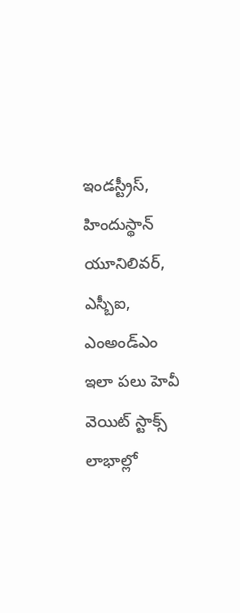ఇండస్ట్రీస్, హిందుస్థాన్ యూనిలివర్, ఎస్బీఐ, ఎంఅండ్ఎం ఇలా పలు హెవీ వెయిట్ స్టాక్స్ లాభాల్లో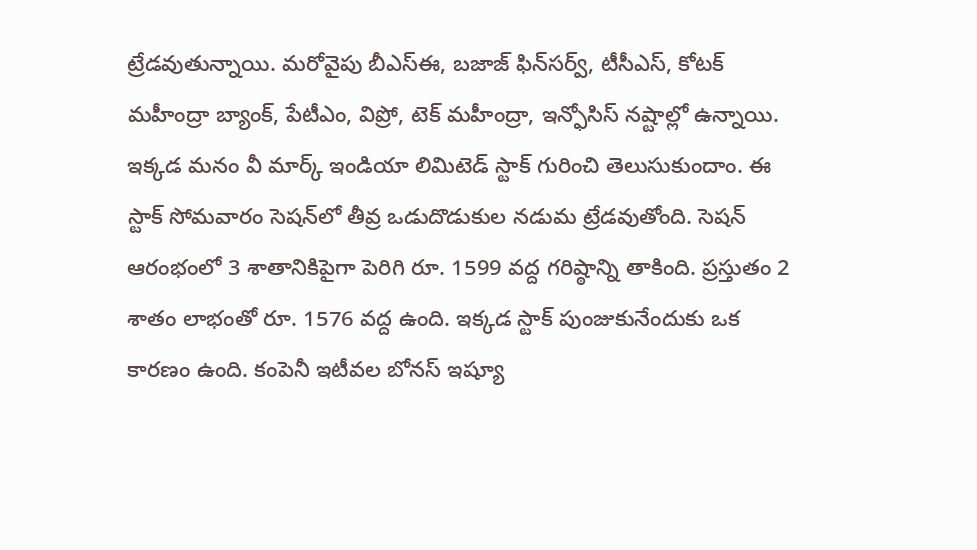ట్రేడవుతున్నాయి. మరోవైపు బీఎస్ఈ, బజాజ్ ఫిన్‌సర్వ్, టీసీఎస్, కోటక్ మహీంద్రా బ్యాంక్, పేటీఎం, విప్రో, టెక్ మహీంద్రా, ఇన్ఫోసిస్ నష్టాల్లో ఉన్నాయి. ఇక్కడ మనం వీ మార్క్ ఇండియా లిమిటెడ్ స్టాక్ గురించి తెలుసుకుందాం. ఈ స్టాక్ సోమవారం సెషన్‌లో తీవ్ర ఒడుదొడుకుల నడుమ ట్రేడవుతోంది. సెషన్ ఆరంభంలో 3 శాతానికిపైగా పెరిగి రూ. 1599 వద్ద గరిష్ఠాన్ని తాకింది. ప్రస్తుతం 2 శాతం లాభంతో రూ. 1576 వద్ద ఉంది. ఇక్కడ స్టాక్ పుంజుకునేందుకు ఒక కారణం ఉంది. కంపెనీ ఇటీవల బోనస్ ఇష్యూ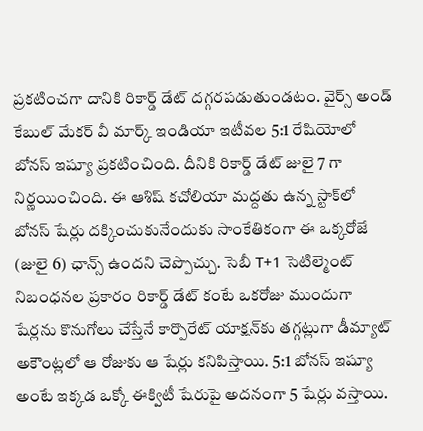ప్రకటించగా దానికి రికార్డ్ డేట్ దగ్గరపడుతుండటం. వైర్స్ అండ్ కేబుల్ మేకర్ వీ మార్క్ ఇండియా ఇటీవల 5:1 రేషియోలో బోనస్ ఇష్యూ ప్రకటించింది. దీనికి రికార్డ్ డేట్ జులై 7 గా నిర్ణయించింది. ఈ ఆశిష్ కచోలియా మద్దతు ఉన్న స్టాక్‌లో బోనస్ షేర్లు దక్కించుకునేందుకు సాంకేతికంగా ఈ ఒక్కరోజే (జులై 6) ఛాన్స్ ఉందని చెప్పొచ్చు. సెబీ T+1 సెటిల్మెంట్ నిబంధనల ప్రకారం రికార్డ్ డేట్ కంటే ఒకరోజు ముందుగా షేర్లను కొనుగోలు చేస్తేనే కార్పొరేట్ యాక్షన్‌కు తగ్గట్లుగా డీమ్యాట్ అకౌంట్లలో ఆ రోజుకు ఆ షేర్లు కనిపిస్తాయి. 5:1 బోనస్ ఇష్యూ అంటే ఇక్కడ ఒక్కో ఈక్విటీ షేరుపై అదనంగా 5 షేర్లు వస్తాయి.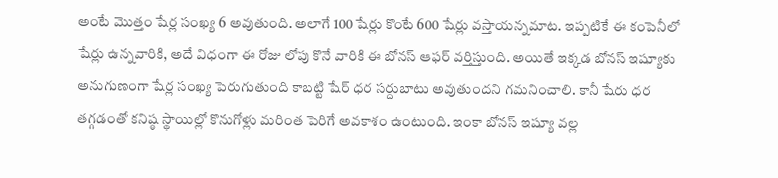అంటే మొత్తం షేర్ల సంఖ్య 6 అవుతుంది. అలాగే 100 షేర్లు కొంటే 600 షేర్లు వస్తాయన్నమాట. ఇప్పటికే ఈ కంపెనీలో షేర్లు ఉన్నవారికి, అదే విధంగా ఈ రోజు లోపు కొనే వారికి ఈ బోనస్ ఆఫర్ వర్తిస్తుంది. అయితే ఇక్కడ బోనస్ ఇష్యూకు అనుగుణంగా షేర్ల సంఖ్య పెరుగుతుంది కాబట్టి షేర్ ధర సర్దుబాటు అవుతుందని గమనించాలి. కానీ షేరు ధర తగ్గడంతో కనిష్ఠ స్థాయిల్లో కొనుగోళ్లు మరింత పెరిగే అవకాశం ఉంటుంది. ఇంకా బోనస్ ఇష్యూ వల్ల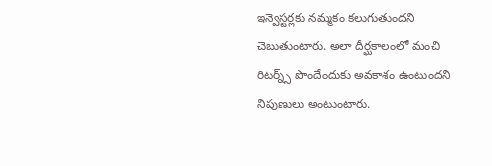ఇన్వెస్టర్లకు నమ్మకం కలుగుతుందని చెబుతుంటారు. అలా దీర్ఘకాలంలో మంచి రిటర్న్స్ పొందేందుకు అవకాశం ఉంటుందని నిపుణులు అంటుంటారు.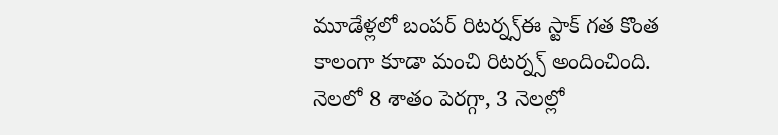మూడేళ్లలో బంపర్ రిటర్న్స్ఈ స్టాక్ గత కొంత కాలంగా కూడా మంచి రిటర్న్స్ అందించింది. నెలలో 8 శాతం పెరగ్గా, 3 నెలల్లో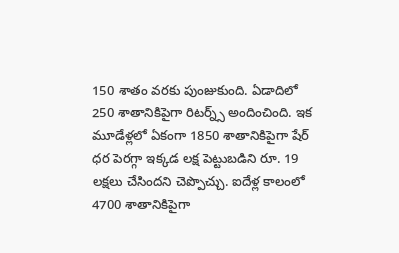150 శాతం వరకు పుంజుకుంది. ఏడాదిలో 250 శాతానికిపైగా రిటర్న్స్ అందించింది. ఇక మూడేళ్లలో ఏకంగా 1850 శాతానికిపైగా షేర్ ధర పెరగ్గా ఇక్కడ లక్ష పెట్టుబడిని రూ. 19 లక్షలు చేసిందని చెప్పొచ్చు. ఐదేళ్ల కాలంలో 4700 శాతానికిపైగా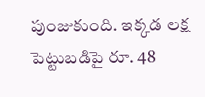పుంజుకుంది. ఇక్కడ లక్ష పెట్టుబడిపై రూ. 48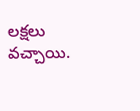లక్షలు వచ్చాయి.